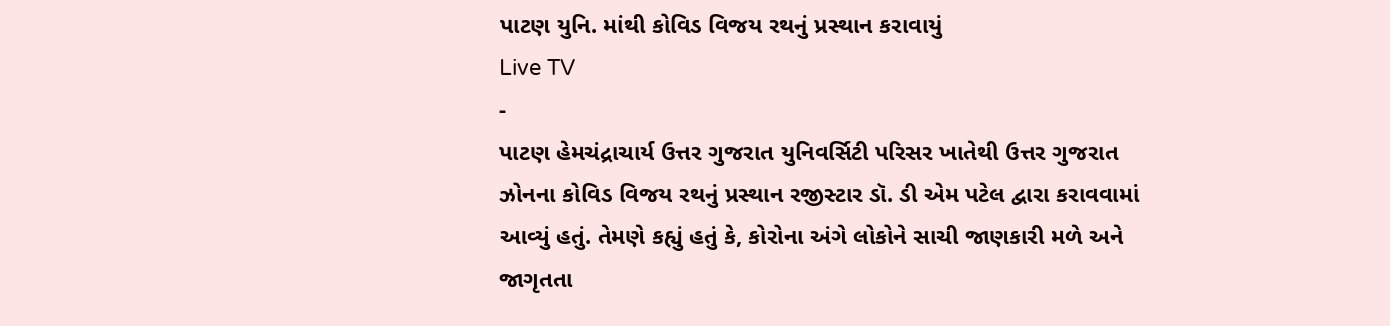પાટણ યુનિ. માંથી કોવિડ વિજય રથનું પ્રસ્થાન કરાવાયું
Live TV
-
પાટણ હેમચંદ્રાચાર્ય ઉત્તર ગુજરાત યુનિવર્સિટી પરિસર ખાતેથી ઉત્તર ગુજરાત ઝોનના કોવિડ વિજય રથનું પ્રસ્થાન રજીસ્ટાર ડૉ. ડી એમ પટેલ દ્વારા કરાવવામાં આવ્યું હતું. તેમણે કહ્યું હતું કે, કોરોના અંગે લોકોને સાચી જાણકારી મળે અને જાગૃતતા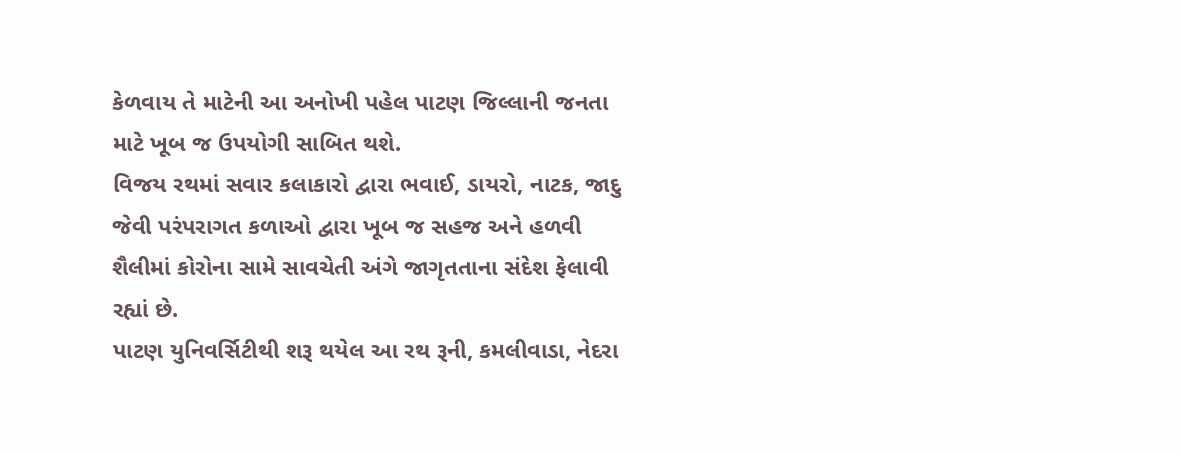કેળવાય તે માટેની આ અનોખી પહેલ પાટણ જિલ્લાની જનતા માટે ખૂબ જ ઉપયોગી સાબિત થશે.
વિજય રથમાં સવાર કલાકારો દ્વારા ભવાઈ, ડાયરો, નાટક, જાદુ જેવી પરંપરાગત કળાઓ દ્વારા ખૂબ જ સહજ અને હળવી શૈલીમાં કોરોના સામે સાવચેતી અંગે જાગૃતતાના સંદેશ ફેલાવી રહ્યાં છે.
પાટણ યુનિવર્સિટીથી શરૂ થયેલ આ રથ રૂની, કમલીવાડા, નેદરા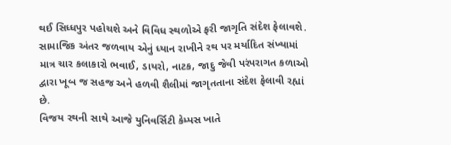થઈ સિધ્ધપુર પહોચશે અને વિવિધ સ્થળોએ ફરી જાગૃતિ સંદેશ ફેલાવશે. સામાજિક અંતર જળવાય એનું ધ્યાન રાખીને રથ પર મર્યાદિત સંખ્યામાં માત્ર ચાર કલાકારો ભવાઈ, ડાયરો, નાટક, જાદુ જેવી પરંપરાગત કળાઓ દ્વારા ખૂબ જ સહજ અને હળવી શૈલીમાં જાગૃતતાના સંદેશ ફેલાવી રહ્યાં છે.
વિજય રથની સાથે આજે યુનિવર્સિટી કેમ્પસ ખાતે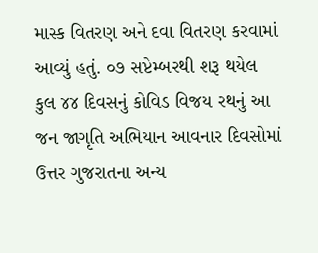માસ્ક વિતરણ અને દવા વિતરણ કરવામાં આવ્યું હતું. ૦૭ સપ્ટેમ્બરથી શરૂ થયેલ કુલ ૪૪ દિવસનું કોવિડ વિજય રથનું આ જન જાગૃતિ અભિયાન આવનાર દિવસોમાં ઉત્તર ગુજરાતના અન્ય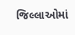જિલ્લાઓમાં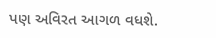પણ અવિરત આગળ વધશે.